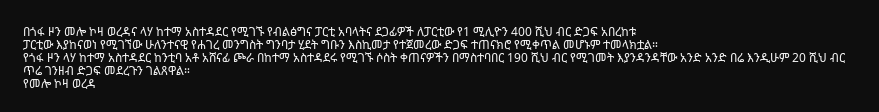በጎፋ ዞን መሎ ኮዛ ወረዳና ላሃ ከተማ አስተዳደር የሚገኙ የብልፅግና ፓርቲ አባላትና ደጋፊዎች ለፓርቲው የ1 ሚሊዮን 400 ሺህ ብር ድጋፍ አበረከቱ
ፓርቲው እያከናወነ የሚገኘው ሁለንተናዊ የሐገረ መንግስት ግንባታ ሂደት ግቡን እስኪመታ የተጀመረው ድጋፍ ተጠናክሮ የሚቀጥል መሆኑም ተመላክቷል።
የጎፋ ዞን ላሃ ከተማ አስተዳደር ከንቲባ አቶ አሸናፊ ጮራ በከተማ አስተዳደሩ የሚገኙ ሶስት ቀጠናዎችን በማስተባበር 190 ሺህ ብር የሚገመት እያንዳንዳቸው አንድ አንድ በሬ እንዲሁም 20 ሺህ ብር ጥሬ ገንዘብ ድጋፍ መደረጉን ገልጸዋል።
የመሎ ኮዛ ወረዳ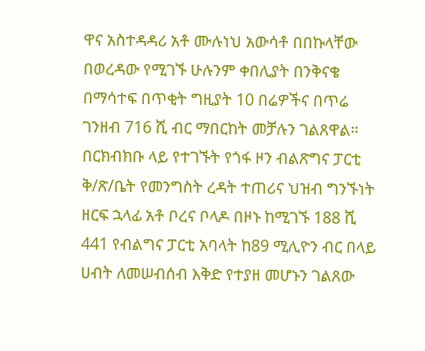ዋና አስተዳዳሪ አቶ ሙሉነህ አውሳቶ በበኩላቸው በወረዳው የሚገኙ ሁሉንም ቀበሊያት በንቅናቄ በማሳተፍ በጥቂት ግዚያት 10 በሬዎችና በጥሬ ገንዘብ 716 ሺ ብር ማበርከት መቻሉን ገልጸዋል።
በርክብክቡ ላይ የተገኙት የጎፋ ዞን ብልጽግና ፓርቲ ቅ/ጽ/ቤት የመንግስት ረዳት ተጠሪና ህዝብ ግንኙነት ዘርፍ ኋላፊ አቶ ቦረና ቦላዶ በዞኑ ከሚገኙ 188 ሺ 441 የብልግና ፓርቲ አባላት ከ89 ሚሊዮን ብር በላይ ሀብት ለመሠብሰብ እቅድ የተያዘ መሆኑን ገልጸው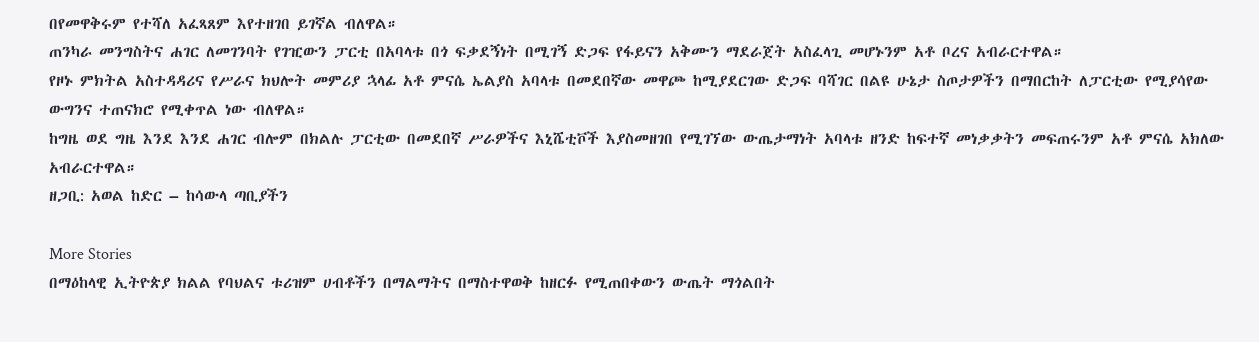በየመዋቅሩም የተሻለ አፈጻጸም እየተዘገበ ይገኛል ብለዋል።
ጠንካራ መንግስትና ሐገር ለመገንባት የገዢውን ፓርቲ በአባላቱ በጎ ፍቃደኝነት በሚገኝ ድጋፍ የፋይናን አቅሙን ማደራጀት አስፈላጊ መሆኑንም አቶ ቦረና አብራርተዋል።
የዞኑ ምክትል አስተዳዳሪና የሥራና ክህሎት መምሪያ ኋላፊ አቶ ምናሴ ኤልያስ አባላቱ በመደበኛው መዋጮ ከሚያደርገው ድጋፍ ባሻገር በልዩ ሁኔታ ስጦታዎችን በማበርከት ለፓርቲው የሚያሳየው ውግንና ተጠናክሮ የሚቀጥል ነው ብለዋል።
ከግዜ ወደ ግዜ እንደ እንደ ሐገር ብሎም በክልሉ ፓርቲው በመደበኛ ሥራዎችና እኒሼቲቮች እያስመዘገበ የሚገኘው ውጤታማነት አባላቱ ዘንድ ከፍተኛ መነቃቃትን መፍጠሩንም አቶ ምናሴ አክለው አብራርተዋል።
ዘጋቢ: አወል ከድር – ከሳውላ ጣቢያችን

More Stories
በማዕከላዊ ኢትዮጵያ ክልል የባህልና ቱሪዝም ሀብቶችን በማልማትና በማስተዋወቅ ከዘርፉ የሚጠበቀውን ውጤት ማጎልበት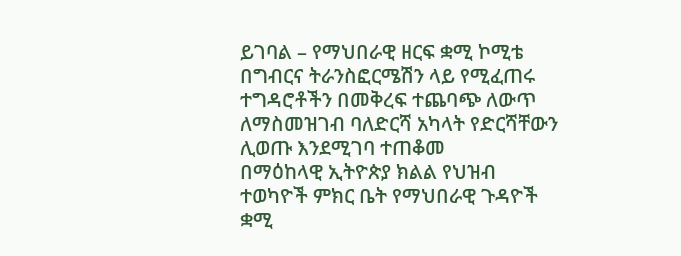ይገባል – የማህበራዊ ዘርፍ ቋሚ ኮሚቴ
በግብርና ትራንስፎርሜሽን ላይ የሚፈጠሩ ተግዳሮቶችን በመቅረፍ ተጨባጭ ለውጥ ለማስመዝገብ ባለድርሻ አካላት የድርሻቸውን ሊወጡ እንደሚገባ ተጠቆመ
በማዕከላዊ ኢትዮጵያ ክልል የህዝብ ተወካዮች ምክር ቤት የማህበራዊ ጉዳዮች ቋሚ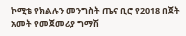ኮሚቴ የክልሉን መንግስት ጤና ቢሮ የ2018 በጀት አመት የመጀመሪያ ግማሽ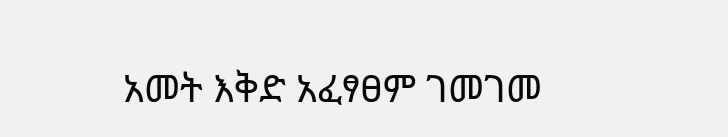አመት እቅድ አፈፃፀም ገመገመ